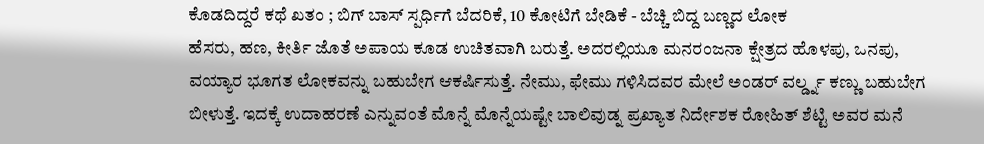ಕೊಡದಿದ್ದರೆ ಕಥೆ ಖತಂ ; ಬಿಗ್ ಬಾಸ್ ಸ್ಪರ್ಧಿಗೆ ಬೆದರಿಕೆ, 10 ಕೋಟಿಗೆ ಬೇಡಿಕೆ - ಬೆಚ್ಚಿ ಬಿದ್ದ ಬಣ್ಣದ ಲೋಕ
ಹೆಸರು, ಹಣ, ಕೀರ್ತಿ ಜೊತೆ ಅಪಾಯ ಕೂಡ ಉಚಿತವಾಗಿ ಬರುತ್ತೆ. ಅದರಲ್ಲಿಯೂ ಮನರಂಜನಾ ಕ್ಷೇತ್ರದ ಹೊಳಪು, ಒನಪು, ವಯ್ಯಾರ ಭೂಗತ ಲೋಕವನ್ನು ಬಹುಬೇಗ ಆಕರ್ಷಿಸುತ್ತೆ. ನೇಮು, ಫೇಮು ಗಳಿಸಿದವರ ಮೇಲೆ ಅಂಡರ್ ವರ್ಲ್ಡ್ನ ಕಣ್ಣು ಬಹುಬೇಗ ಬೀಳುತ್ತೆ. ಇದಕ್ಕೆ ಉದಾಹರಣೆ ಎನ್ನುವಂತೆ ಮೊನ್ನೆ ಮೊನ್ನೆಯಷ್ಟೇ ಬಾಲಿವುಡ್ನ ಪ್ರಖ್ಯಾತ ನಿರ್ದೇಶಕ ರೋಹಿತ್ ಶೆಟ್ಟಿ ಅವರ ಮನೆ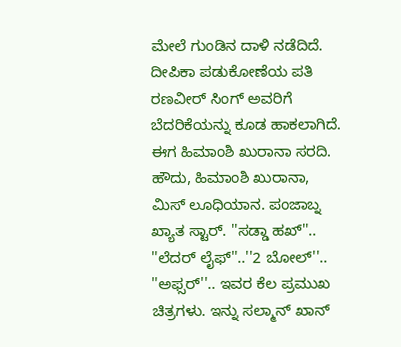ಮೇಲೆ ಗುಂಡಿನ ದಾಳಿ ನಡೆದಿದೆ. ದೀಪಿಕಾ ಪಡುಕೋಣೆಯ ಪತಿ ರಣವೀರ್ ಸಿಂಗ್ ಅವರಿಗೆ ಬೆದರಿಕೆಯನ್ನು ಕೂಡ ಹಾಕಲಾಗಿದೆ. ಈಗ ಹಿಮಾಂಶಿ ಖುರಾನಾ ಸರದಿ.
ಹೌದು, ಹಿಮಾಂಶಿ ಖುರಾನಾ, ಮಿಸ್ ಲೂಧಿಯಾನ. ಪಂಜಾಬ್ನ ಖ್ಯಾತ ಸ್ಟಾರ್. ''ಸಡ್ಡಾ ಹಖ್''.. ''ಲೆದರ್ ಲೈಫ್''..''2 ಬೋಲ್''.. ''ಅಫ್ಸರ್''.. ಇವರ ಕೆಲ ಪ್ರಮುಖ ಚಿತ್ರಗಳು. ಇನ್ನು ಸಲ್ಮಾನ್ ಖಾನ್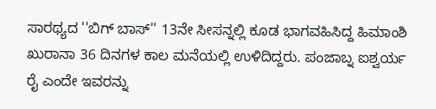ಸಾರಥ್ಯದ ''ಬಿಗ್ ಬಾಸ್'' 13ನೇ ಸೀಸನ್ನಲ್ಲಿ ಕೂಡ ಭಾಗವಹಿಸಿದ್ದ ಹಿಮಾಂಶಿ ಖುರಾನಾ 36 ದಿನಗಳ ಕಾಲ ಮನೆಯಲ್ಲಿ ಉಳಿದಿದ್ದರು. ಪಂಜಾಬ್ನ ಐಶ್ವರ್ಯ ರೈ ಎಂದೇ ಇವರನ್ನು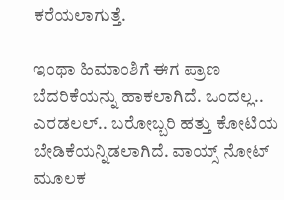ಕರೆಯಲಾಗುತ್ತೆ.

ಇಂಥಾ ಹಿಮಾಂಶಿಗೆ ಈಗ ಪ್ರಾಣ ಬೆದರಿಕೆಯನ್ನು ಹಾಕಲಾಗಿದೆ. ಒಂದಲ್ಲ.. ಎರಡಲಲ್.. ಬರೋಬ್ಬರಿ ಹತ್ತು ಕೋಟಿಯ ಬೇಡಿಕೆಯನ್ನಿಡಲಾಗಿದೆ. ವಾಯ್ಸ್ ನೋಟ್ ಮೂಲಕ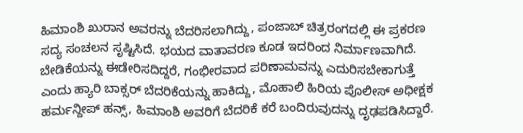ಹಿಮಾಂಶಿ ಖುರಾನ ಅವರನ್ನು ಬೆದರಿಸಲಾಗಿದ್ದು, ಪಂಜಾಬ್ ಚಿತ್ರರಂಗದಲ್ಲಿ ಈ ಪ್ರಕರಣ ಸದ್ಯ ಸಂಚಲನ ಸೃಷ್ಟಿಸಿದೆ. ಭಯದ ವಾತಾವರಣ ಕೂಡ ಇದರಿಂದ ನಿರ್ಮಾಣವಾಗಿದೆ.
ಬೇಡಿಕೆಯನ್ನು ಈಡೇರಿಸದಿದ್ದರೆ, ಗಂಭೀರವಾದ ಪರಿಣಾಮವನ್ನು ಎದುರಿಸಬೇಕಾಗುತ್ತೆ ಎಂದು ಹ್ಯಾರಿ ಬಾಕ್ಸರ್ ಬೆದರಿಕೆಯನ್ನು ಹಾಕಿದ್ದು, ಮೊಹಾಲಿ ಹಿರಿಯ ಪೊಲೀಸ್ ಅಧೀಕ್ಷಕ ಹರ್ಮನ್ದೀಪ್ ಹನ್ಸ್, ಹಿಮಾಂಶಿ ಅವರಿಗೆ ಬೆದರಿಕೆ ಕರೆ ಬಂದಿರುವುದನ್ನು ದೃಢಪಡಿಸಿದ್ದಾರೆ.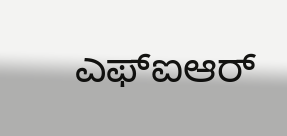ಎಫ್ಐಆರ್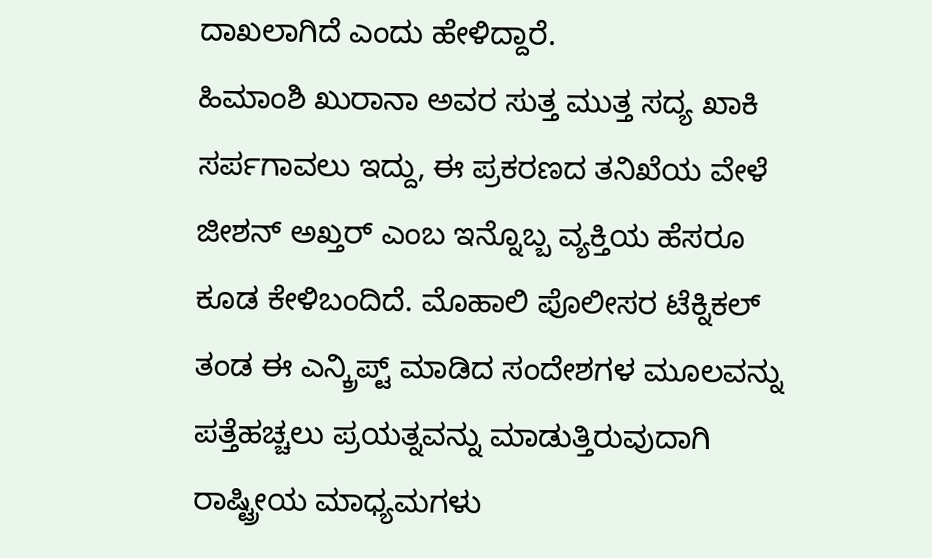ದಾಖಲಾಗಿದೆ ಎಂದು ಹೇಳಿದ್ದಾರೆ.
ಹಿಮಾಂಶಿ ಖುರಾನಾ ಅವರ ಸುತ್ತ ಮುತ್ತ ಸದ್ಯ ಖಾಕಿ ಸರ್ಪಗಾವಲು ಇದ್ದು, ಈ ಪ್ರಕರಣದ ತನಿಖೆಯ ವೇಳೆ ಜೀಶನ್ ಅಖ್ತರ್ ಎಂಬ ಇನ್ನೊಬ್ಬ ವ್ಯಕ್ತಿಯ ಹೆಸರೂ ಕೂಡ ಕೇಳಿಬಂದಿದೆ. ಮೊಹಾಲಿ ಪೊಲೀಸರ ಟೆಕ್ನಿಕಲ್ ತಂಡ ಈ ಎನ್ಕ್ರಿಪ್ಟ್ ಮಾಡಿದ ಸಂದೇಶಗಳ ಮೂಲವನ್ನು ಪತ್ತೆಹಚ್ಚಲು ಪ್ರಯತ್ನವನ್ನು ಮಾಡುತ್ತಿರುವುದಾಗಿ ರಾಷ್ಟ್ರೀಯ ಮಾಧ್ಯಮಗಳು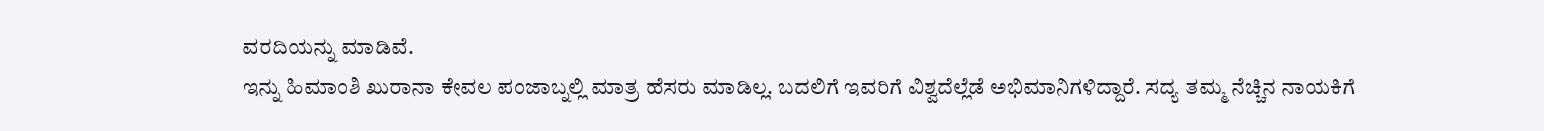ವರದಿಯನ್ನು ಮಾಡಿವೆ.
ಇನ್ನು ಹಿಮಾಂಶಿ ಖುರಾನಾ ಕೇವಲ ಪಂಜಾಬ್ನಲ್ಲಿ ಮಾತ್ರ ಹೆಸರು ಮಾಡಿಲ್ಲ. ಬದಲಿಗೆ ಇವರಿಗೆ ವಿಶ್ವದೆಲ್ಲೆಡೆ ಅಭಿಮಾನಿಗಳಿದ್ದಾರೆ. ಸದ್ಯ ತಮ್ಮ ನೆಚ್ಚಿನ ನಾಯಕಿಗೆ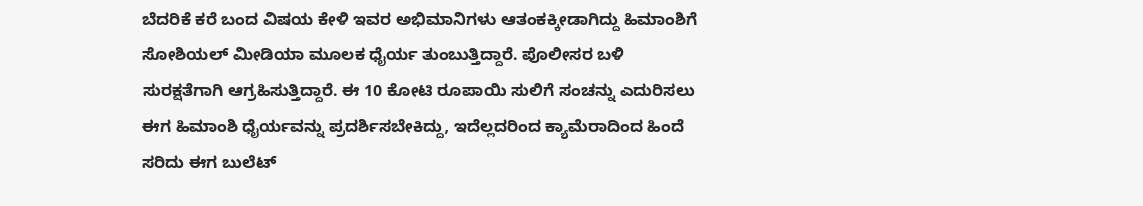ಬೆದರಿಕೆ ಕರೆ ಬಂದ ವಿಷಯ ಕೇಳಿ ಇವರ ಅಭಿಮಾನಿಗಳು ಆತಂಕಕ್ಕೀಡಾಗಿದ್ದು ಹಿಮಾಂಶಿಗೆ ಸೋಶಿಯಲ್ ಮೀಡಿಯಾ ಮೂಲಕ ಧೈರ್ಯ ತುಂಬುತ್ತಿದ್ದಾರೆ. ಪೊಲೀಸರ ಬಳಿ ಸುರಕ್ಷತೆಗಾಗಿ ಆಗ್ರಹಿಸುತ್ತಿದ್ದಾರೆ. ಈ 10 ಕೋಟಿ ರೂಪಾಯಿ ಸುಲಿಗೆ ಸಂಚನ್ನು ಎದುರಿಸಲು ಈಗ ಹಿಮಾಂಶಿ ಧೈರ್ಯವನ್ನು ಪ್ರದರ್ಶಿಸಬೇಕಿದ್ದು, ಇದೆಲ್ಲದರಿಂದ ಕ್ಯಾಮೆರಾದಿಂದ ಹಿಂದೆ ಸರಿದು ಈಗ ಬುಲೆಟ್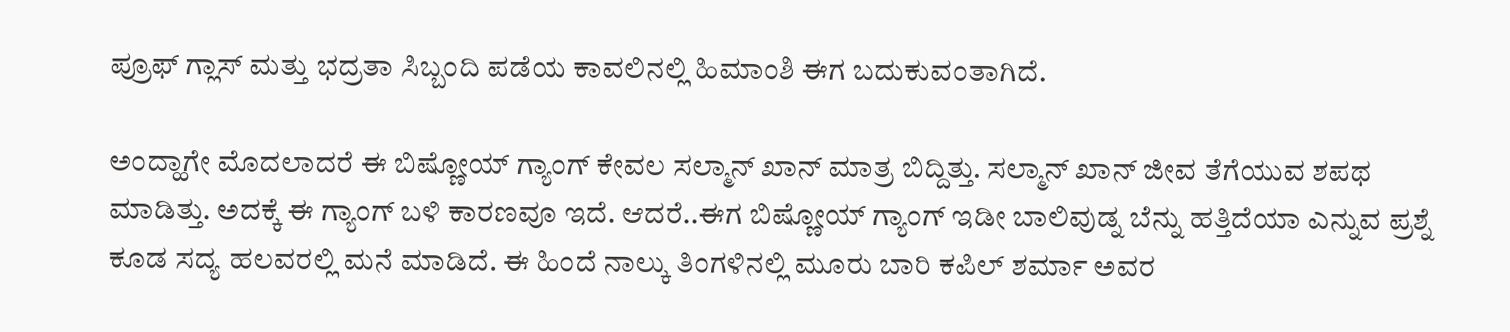ಪ್ರೂಫ್ ಗ್ಲಾಸ್ ಮತ್ತು ಭದ್ರತಾ ಸಿಬ್ಬಂದಿ ಪಡೆಯ ಕಾವಲಿನಲ್ಲಿ ಹಿಮಾಂಶಿ ಈಗ ಬದುಕುವಂತಾಗಿದೆ.

ಅಂದ್ಹಾಗೇ ಮೊದಲಾದರೆ ಈ ಬಿಷ್ಣೋಯ್ ಗ್ಯಾಂಗ್ ಕೇವಲ ಸಲ್ಮಾನ್ ಖಾನ್ ಮಾತ್ರ ಬಿದ್ದಿತ್ತು. ಸಲ್ಮಾನ್ ಖಾನ್ ಜೀವ ತೆಗೆಯುವ ಶಪಥ ಮಾಡಿತ್ತು. ಅದಕ್ಕೆ ಈ ಗ್ಯಾಂಗ್ ಬಳಿ ಕಾರಣವೂ ಇದೆ. ಆದರೆ..ಈಗ ಬಿಷ್ಣೋಯ್ ಗ್ಯಾಂಗ್ ಇಡೀ ಬಾಲಿವುಡ್ನ ಬೆನ್ನು ಹತ್ತಿದೆಯಾ ಎನ್ನುವ ಪ್ರಶ್ನೆ ಕೂಡ ಸದ್ಯ ಹಲವರಲ್ಲಿ ಮನೆ ಮಾಡಿದೆ. ಈ ಹಿಂದೆ ನಾಲ್ಕು ತಿಂಗಳಿನಲ್ಲಿ ಮೂರು ಬಾರಿ ಕಪಿಲ್ ಶರ್ಮಾ ಅವರ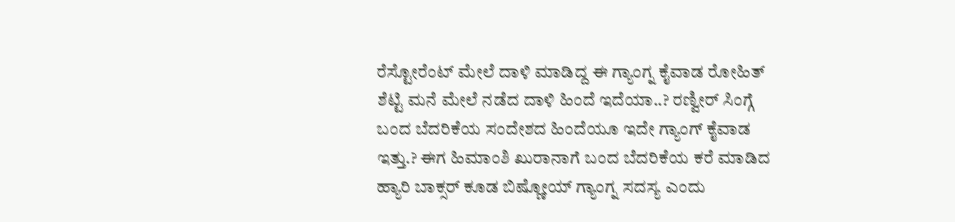ರೆಸ್ಟೋರೆಂಟ್ ಮೇಲೆ ದಾಳಿ ಮಾಡಿದ್ದ ಈ ಗ್ಯಾಂಗ್ನ ಕೈವಾಡ ರೋಹಿತ್ ಶೆಟ್ಟಿ ಮನೆ ಮೇಲೆ ನಡೆದ ದಾಳಿ ಹಿಂದೆ ಇದೆಯಾ..? ರಣ್ವೀರ್ ಸಿಂಗ್ಗೆ ಬಂದ ಬೆದರಿಕೆಯ ಸಂದೇಶದ ಹಿಂದೆಯೂ ಇದೇ ಗ್ಯಾಂಗ್ ಕೈವಾಡ ಇತ್ತು.? ಈಗ ಹಿಮಾಂಶಿ ಖುರಾನಾಗೆ ಬಂದ ಬೆದರಿಕೆಯ ಕರೆ ಮಾಡಿದ ಹ್ಯಾರಿ ಬಾಕ್ಸರ್ ಕೂಡ ಬಿಷ್ಣೋಯ್ ಗ್ಯಾಂಗ್ನ ಸದಸ್ಯ ಎಂದು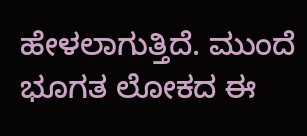ಹೇಳಲಾಗುತ್ತಿದೆ. ಮುಂದೆ ಭೂಗತ ಲೋಕದ ಈ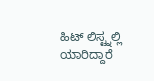ಹಿಟ್ ಲಿಸ್ಟ್ನಲ್ಲಿ ಯಾರಿದ್ದಾರೆ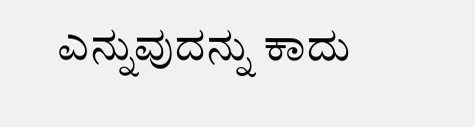ಎನ್ನುವುದನ್ನು ಕಾದು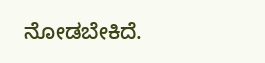ನೋಡಬೇಕಿದೆ.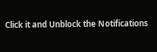Click it and Unblock the Notifications